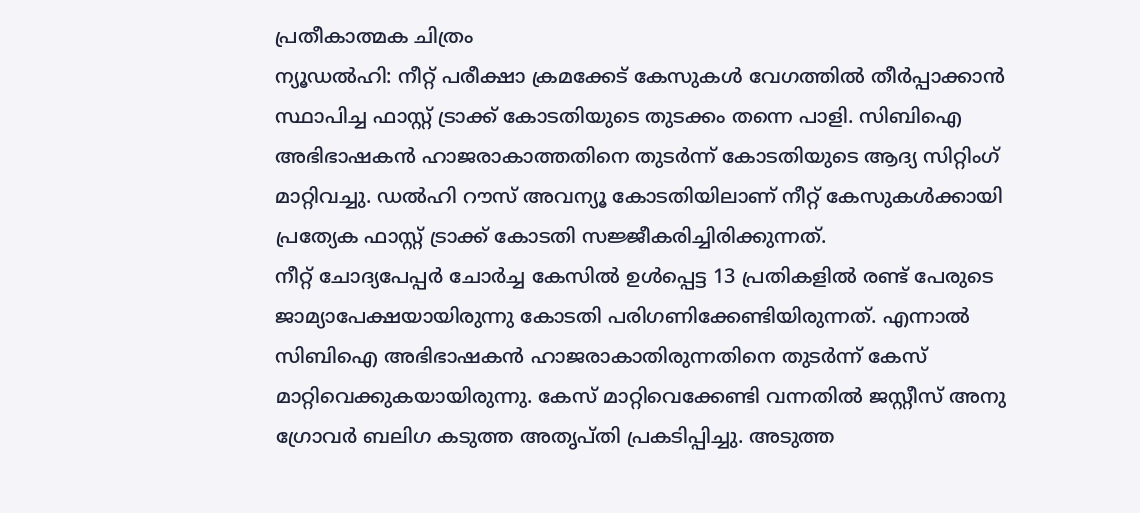പ്രതീകാത്മക ചിത്രം
ന്യൂഡൽഹി: നീറ്റ് പരീക്ഷാ ക്രമക്കേട് കേസുകൾ വേഗത്തിൽ തീർപ്പാക്കാൻ സ്ഥാപിച്ച ഫാസ്റ്റ് ട്രാക്ക് കോടതിയുടെ തുടക്കം തന്നെ പാളി. സിബിഐ അഭിഭാഷകൻ ഹാജരാകാത്തതിനെ തുടർന്ന് കോടതിയുടെ ആദ്യ സിറ്റിംഗ് മാറ്റിവച്ചു. ഡൽഹി റൗസ് അവന്യൂ കോടതിയിലാണ് നീറ്റ് കേസുകൾക്കായി പ്രത്യേക ഫാസ്റ്റ് ട്രാക്ക് കോടതി സജ്ജീകരിച്ചിരിക്കുന്നത്.
നീറ്റ് ചോദ്യപേപ്പർ ചോർച്ച കേസിൽ ഉൾപ്പെട്ട 13 പ്രതികളിൽ രണ്ട് പേരുടെ ജാമ്യാപേക്ഷയായിരുന്നു കോടതി പരിഗണിക്കേണ്ടിയിരുന്നത്. എന്നാൽ സിബിഐ അഭിഭാഷകൻ ഹാജരാകാതിരുന്നതിനെ തുടർന്ന് കേസ് മാറ്റിവെക്കുകയായിരുന്നു. കേസ് മാറ്റിവെക്കേണ്ടി വന്നതിൽ ജസ്റ്റീസ് അനു ഗ്രോവർ ബലിഗ കടുത്ത അതൃപ്തി പ്രകടിപ്പിച്ചു. അടുത്ത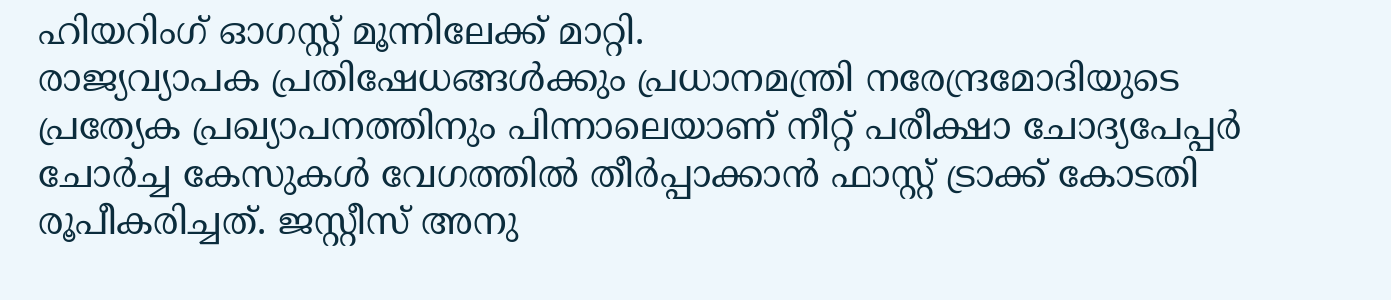ഹിയറിംഗ് ഓഗസ്റ്റ് മൂന്നിലേക്ക് മാറ്റി.
രാജ്യവ്യാപക പ്രതിഷേധങ്ങൾക്കും പ്രധാനമന്ത്രി നരേന്ദ്രമോദിയുടെ പ്രത്യേക പ്രഖ്യാപനത്തിനും പിന്നാലെയാണ് നീറ്റ് പരീക്ഷാ ചോദ്യപേപ്പർ ചോർച്ച കേസുകൾ വേഗത്തിൽ തീർപ്പാക്കാൻ ഫാസ്റ്റ് ട്രാക്ക് കോടതി രൂപീകരിച്ചത്. ജസ്റ്റീസ് അനു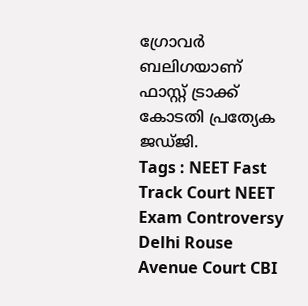ഗ്രോവർ ബലിഗയാണ് ഫാസ്റ്റ് ട്രാക്ക് കോടതി പ്രത്യേക ജഡ്ജി.
Tags : NEET Fast Track Court NEET Exam Controversy Delhi Rouse Avenue Court CBI